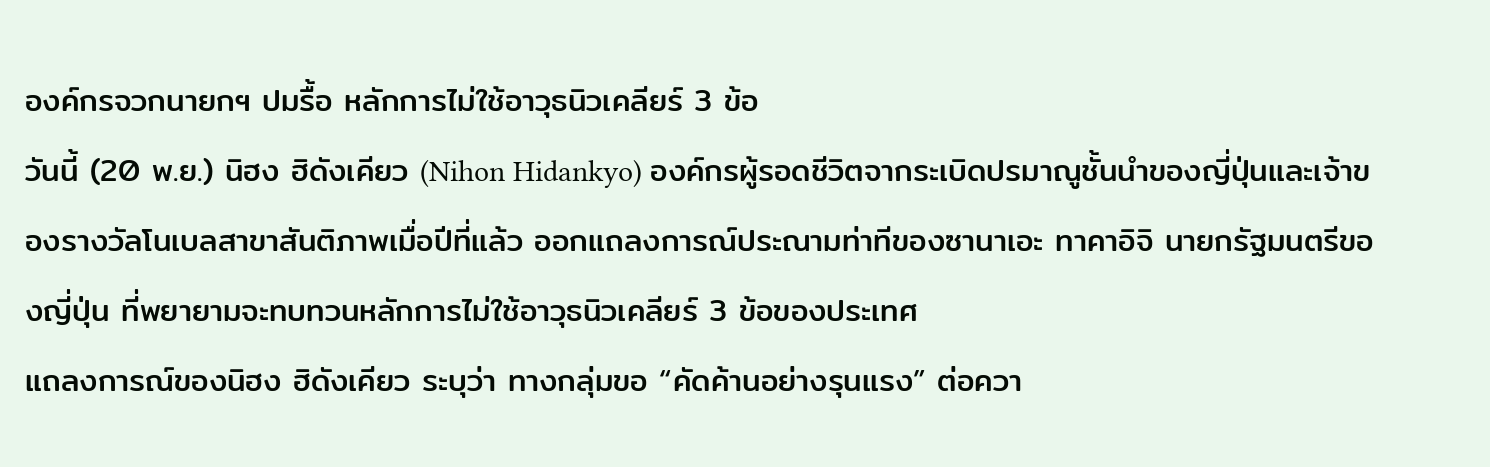องค์กรจวกนายกฯ ปมรื้อ หลักการไม่ใช้อาวุธนิวเคลียร์ 3 ข้อ
วันนี้ (20 พ.ย.) นิฮง ฮิดังเคียว (Nihon Hidankyo) องค์กรผู้รอดชีวิตจากระเบิดปรมาณูชั้นนำของญี่ปุ่นและเจ้าของรางวัลโนเบลสาขาสันติภาพเมื่อปีที่แล้ว ออกแถลงการณ์ประณามท่าทีของซานาเอะ ทาคาอิจิ นายกรัฐมนตรีของญี่ปุ่น ที่พยายามจะทบทวนหลักการไม่ใช้อาวุธนิวเคลียร์ 3 ข้อของประเทศ
แถลงการณ์ของนิฮง ฮิดังเคียว ระบุว่า ทางกลุ่มขอ “คัดค้านอย่างรุนแรง” ต่อควา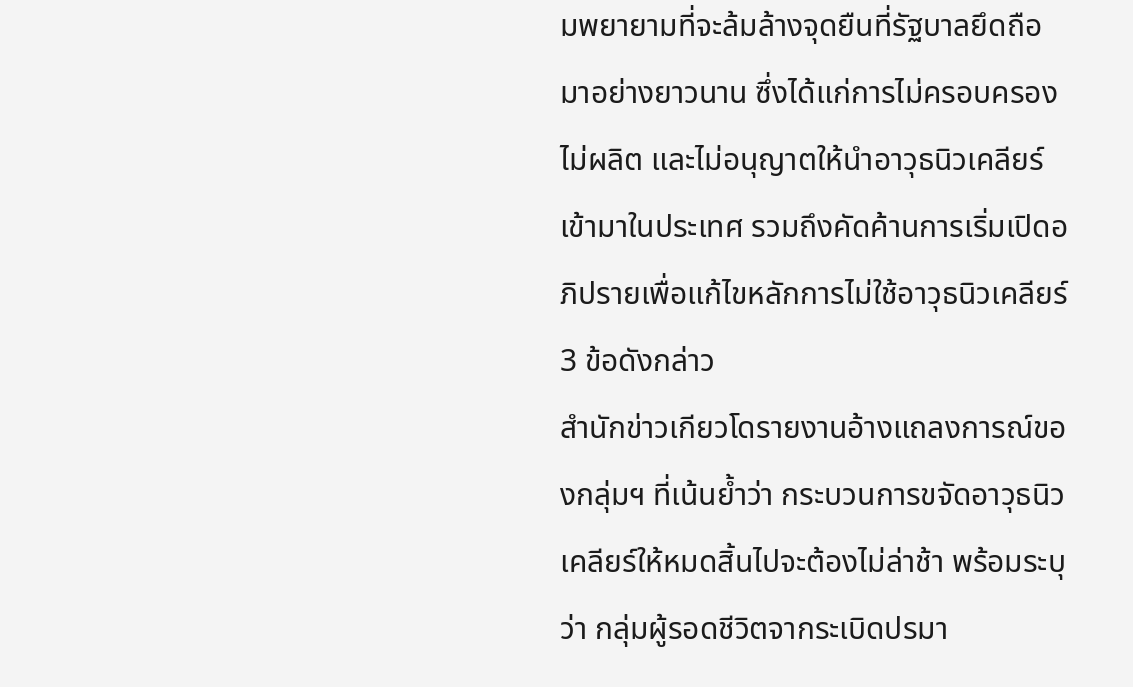มพยายามที่จะล้มล้างจุดยืนที่รัฐบาลยึดถือมาอย่างยาวนาน ซึ่งได้แก่การไม่ครอบครอง ไม่ผลิต และไม่อนุญาตให้นำอาวุธนิวเคลียร์เข้ามาในประเทศ รวมถึงคัดค้านการเริ่มเปิดอภิปรายเพื่อแก้ไขหลักการไม่ใช้อาวุธนิวเคลียร์ 3 ข้อดังกล่าว
สำนักข่าวเกียวโดรายงานอ้างแถลงการณ์ของกลุ่มฯ ที่เน้นย้ำว่า กระบวนการขจัดอาวุธนิวเคลียร์ให้หมดสิ้นไปจะต้องไม่ล่าช้า พร้อมระบุว่า กลุ่มผู้รอดชีวิตจากระเบิดปรมา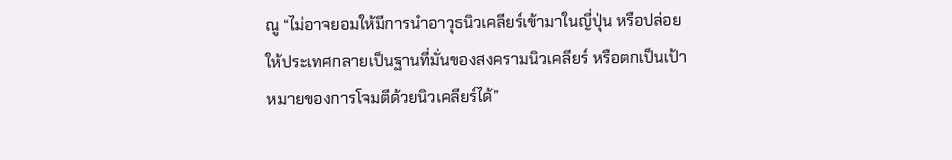ณู “ไม่อาจยอมให้มีการนำอาวุธนิวเคลียร์เข้ามาในญี่ปุ่น หรือปล่อยให้ประเทศกลายเป็นฐานที่มั่นของสงครามนิวเคลียร์ หรือตกเป็นเป้าหมายของการโจมตีด้วยนิวเคลียร์ได้”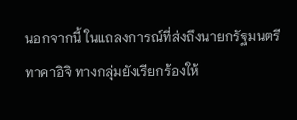นอกจากนี้ ในแถลงการณ์ที่ส่งถึงนายกรัฐมนตรีทาคาอิจิ ทางกลุ่มยังเรียกร้องให้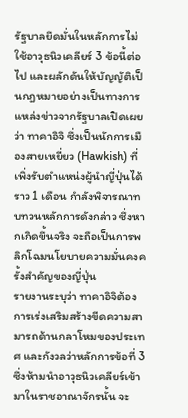รัฐบาลยึดมั่นในหลักการไม่ใช้อาวุธนิวเคลียร์ 3 ข้อนี้ต่อไป และผลักดันให้บัญญัติเป็นกฎหมายอย่างเป็นทางการ
แหล่งข่าวจากรัฐบาลเปิดเผยว่า ทาคาอิจิ ซึ่งเป็นนักการเมืองสายเหยี่ยว (Hawkish) ที่เพิ่งรับตำแหน่งผู้นำญี่ปุ่นได้ราว 1 เดือน กำลังพิจารณาทบทวนหลักการดังกล่าว ซึ่งหากเกิดขึ้นจริง จะถือเป็นการพลิกโฉมนโยบายความมั่นคงครั้งสำคัญของญี่ปุ่น
รายงานระบุว่า ทาคาอิจิต้องการเร่งเสริมสร้างขีดความสามารถด้านกลาโหมของประเทศ และกังวลว่าหลักการข้อที่ 3 ซึ่งห้ามนำอาวุธนิวเคลียร์เข้ามาในราชอาณาจักรนั้น จะ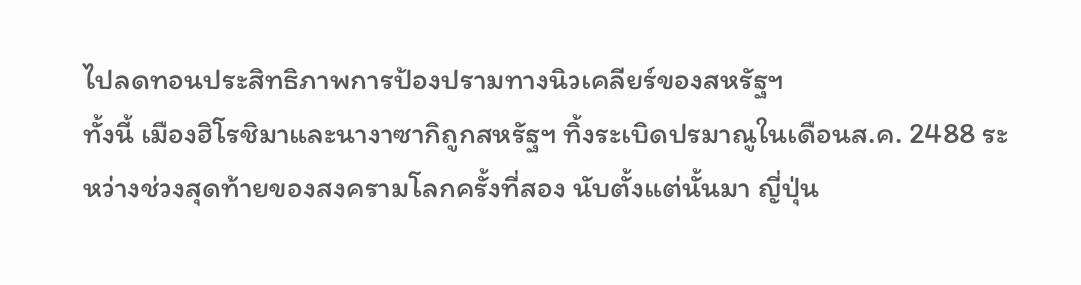ไปลดทอนประสิทธิภาพการป้องปรามทางนิวเคลียร์ของสหรัฐฯ
ทั้งนี้ เมืองฮิโรชิมาและนางาซากิถูกสหรัฐฯ ทิ้งระเบิดปรมาณูในเดือนส.ค. 2488 ระหว่างช่วงสุดท้ายของสงครามโลกครั้งที่สอง นับตั้งแต่นั้นมา ญี่ปุ่น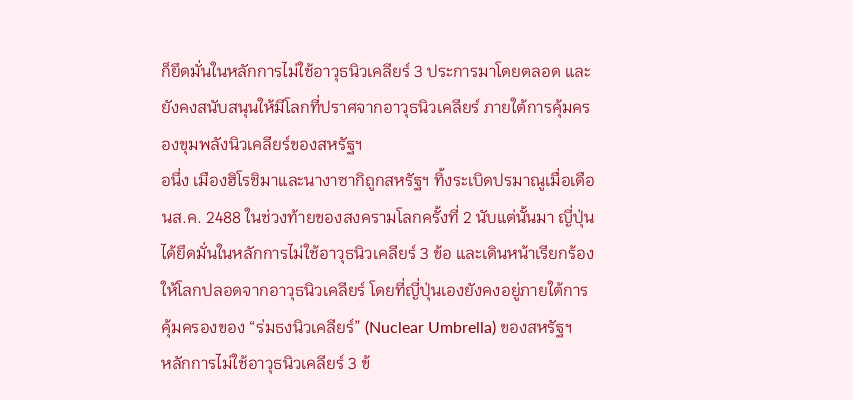ก็ยึดมั่นในหลักการไม่ใช้อาวุธนิวเคลียร์ 3 ประการมาโดยตลอด และยังคงสนับสนุนให้มีโลกที่ปราศจากอาวุธนิวเคลียร์ ภายใต้การคุ้มครองขุมพลังนิวเคลียร์ของสหรัฐฯ
อนึ่ง เมืองฮิโรชิมาและนางาซากิถูกสหรัฐฯ ทิ้งระเบิดปรมาณูเมื่อเดือนส.ค. 2488 ในช่วงท้ายของสงครามโลกครั้งที่ 2 นับแต่นั้นมา ญี่ปุ่นได้ยึดมั่นในหลักการไม่ใช้อาวุธนิวเคลียร์ 3 ข้อ และเดินหน้าเรียกร้องให้โลกปลอดจากอาวุธนิวเคลียร์ โดยที่ญี่ปุ่นเองยังคงอยู่ภายใต้การคุ้มครองของ “ร่มธงนิวเคลียร์” (Nuclear Umbrella) ของสหรัฐฯ
หลักการไม่ใช้อาวุธนิวเคลียร์ 3 ข้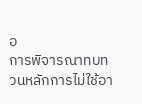อ
การพิจารณาทบทวนหลักการไม่ใช้อา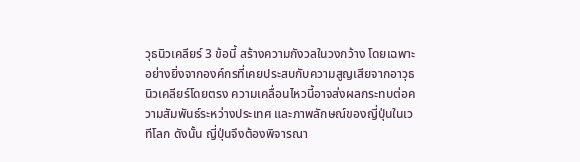วุธนิวเคลียร์ 3 ข้อนี้ สร้างความกังวลในวงกว้าง โดยเฉพาะอย่างยิ่งจากองค์กรที่เคยประสบกับความสูญเสียจากอาวุธนิวเคลียร์โดยตรง ความเคลื่อนไหวนี้อาจส่งผลกระทบต่อความสัมพันธ์ระหว่างประเทศ และภาพลักษณ์ของญี่ปุ่นในเวทีโลก ดังนั้น ญี่ปุ่นจึงต้องพิจารณา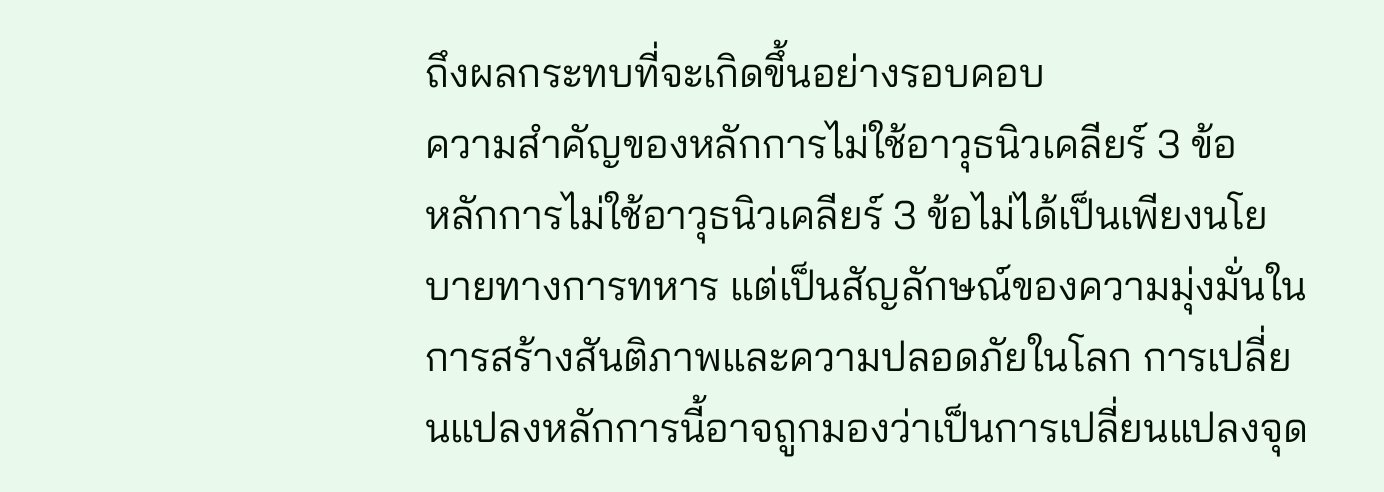ถึงผลกระทบที่จะเกิดขึ้นอย่างรอบคอบ
ความสำคัญของหลักการไม่ใช้อาวุธนิวเคลียร์ 3 ข้อ
หลักการไม่ใช้อาวุธนิวเคลียร์ 3 ข้อไม่ได้เป็นเพียงนโยบายทางการทหาร แต่เป็นสัญลักษณ์ของความมุ่งมั่นในการสร้างสันติภาพและความปลอดภัยในโลก การเปลี่ยนแปลงหลักการนี้อาจถูกมองว่าเป็นการเปลี่ยนแปลงจุด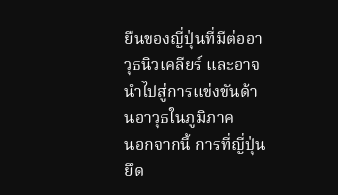ยืนของญี่ปุ่นที่มีต่ออาวุธนิวเคลียร์ และอาจนำไปสู่การแข่งขันด้านอาวุธในภูมิภาค
นอกจากนี้ การที่ญี่ปุ่นยึด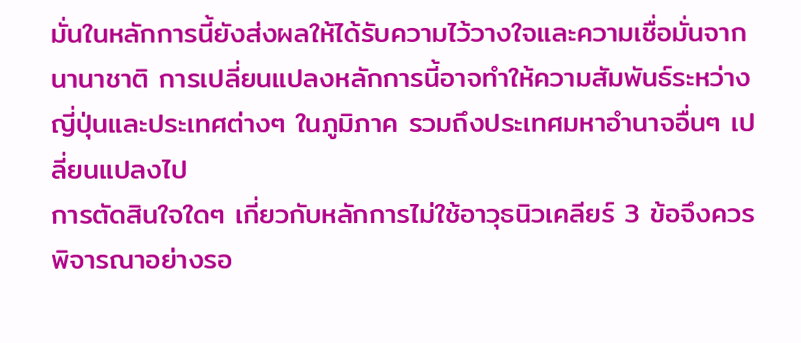มั่นในหลักการนี้ยังส่งผลให้ได้รับความไว้วางใจและความเชื่อมั่นจากนานาชาติ การเปลี่ยนแปลงหลักการนี้อาจทำให้ความสัมพันธ์ระหว่างญี่ปุ่นและประเทศต่างๆ ในภูมิภาค รวมถึงประเทศมหาอำนาจอื่นๆ เปลี่ยนแปลงไป
การตัดสินใจใดๆ เกี่ยวกับหลักการไม่ใช้อาวุธนิวเคลียร์ 3 ข้อจึงควรพิจารณาอย่างรอ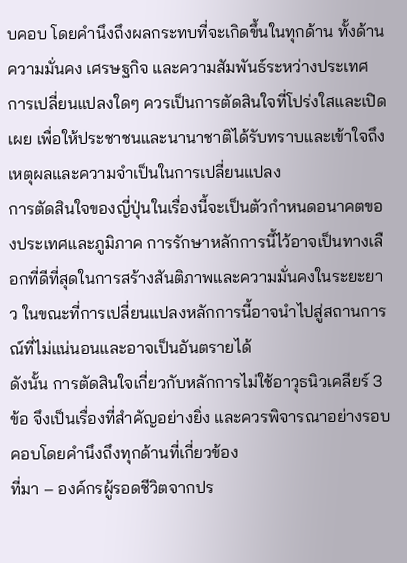บคอบ โดยคำนึงถึงผลกระทบที่จะเกิดขึ้นในทุกด้าน ทั้งด้านความมั่นคง เศรษฐกิจ และความสัมพันธ์ระหว่างประเทศ การเปลี่ยนแปลงใดๆ ควรเป็นการตัดสินใจที่โปร่งใสและเปิดเผย เพื่อให้ประชาชนและนานาชาติได้รับทราบและเข้าใจถึงเหตุผลและความจำเป็นในการเปลี่ยนแปลง
การตัดสินใจของญี่ปุ่นในเรื่องนี้จะเป็นตัวกำหนดอนาคตของประเทศและภูมิภาค การรักษาหลักการนี้ไว้อาจเป็นทางเลือกที่ดีที่สุดในการสร้างสันติภาพและความมั่นคงในระยะยาว ในขณะที่การเปลี่ยนแปลงหลักการนี้อาจนำไปสู่สถานการณ์ที่ไม่แน่นอนและอาจเป็นอันตรายได้
ดังนั้น การตัดสินใจเกี่ยวกับหลักการไม่ใช้อาวุธนิวเคลียร์ 3 ข้อ จึงเป็นเรื่องที่สำคัญอย่างยิ่ง และควรพิจารณาอย่างรอบคอบโดยคำนึงถึงทุกด้านที่เกี่ยวข้อง
ที่มา – องค์กรผู้รอดชีวิตจากปร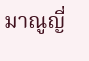มาณูญี่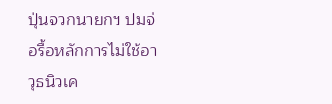ปุ่นจวกนายกฯ ปมจ่อรื้อหลักการไม่ใช้อาวุธนิวเค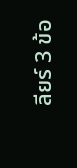ลียร์ 3 ข้อ